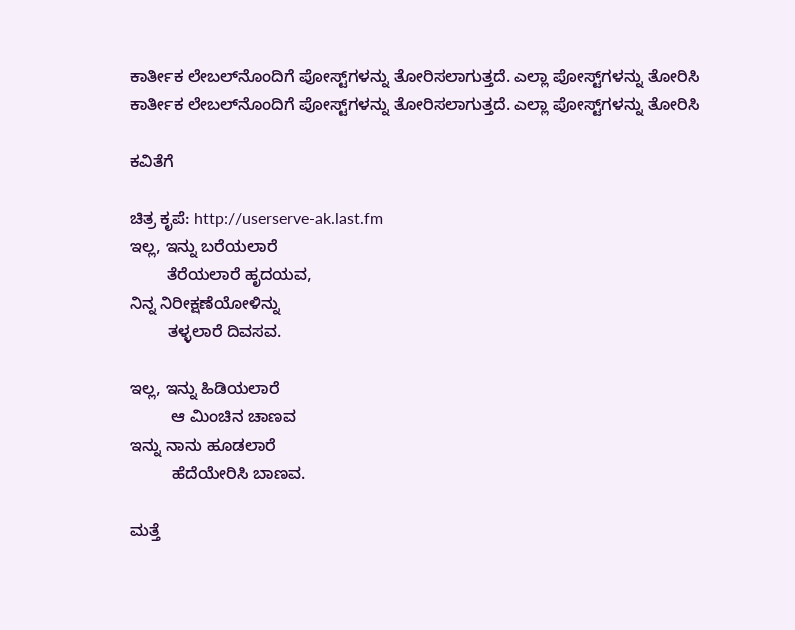ಕಾರ್ತೀಕ ಲೇಬಲ್‌ನೊಂದಿಗೆ ಪೋಸ್ಟ್‌ಗಳನ್ನು ತೋರಿಸಲಾಗುತ್ತದೆ. ಎಲ್ಲಾ ಪೋಸ್ಟ್‌ಗಳನ್ನು ತೋರಿಸಿ
ಕಾರ್ತೀಕ ಲೇಬಲ್‌ನೊಂದಿಗೆ ಪೋಸ್ಟ್‌ಗಳನ್ನು ತೋರಿಸಲಾಗುತ್ತದೆ. ಎಲ್ಲಾ ಪೋಸ್ಟ್‌ಗಳನ್ನು ತೋರಿಸಿ

ಕವಿತೆಗೆ

ಚಿತ್ರ ಕೃಪೆ: http://userserve-ak.last.fm
ಇಲ್ಲ, ಇನ್ನು ಬರೆಯಲಾರೆ
        ತೆರೆಯಲಾರೆ ಹೃದಯವ,
ನಿನ್ನ ನಿರೀಕ್ಷಣೆಯೋಳಿನ್ನು
        ತಳ್ಳಲಾರೆ ದಿವಸವ.

ಇಲ್ಲ, ಇನ್ನು ಹಿಡಿಯಲಾರೆ
         ಆ ಮಿಂಚಿನ ಚಾಣವ
ಇನ್ನು ನಾನು ಹೂಡಲಾರೆ
         ಹೆದೆಯೇರಿಸಿ ಬಾಣವ.

ಮತ್ತೆ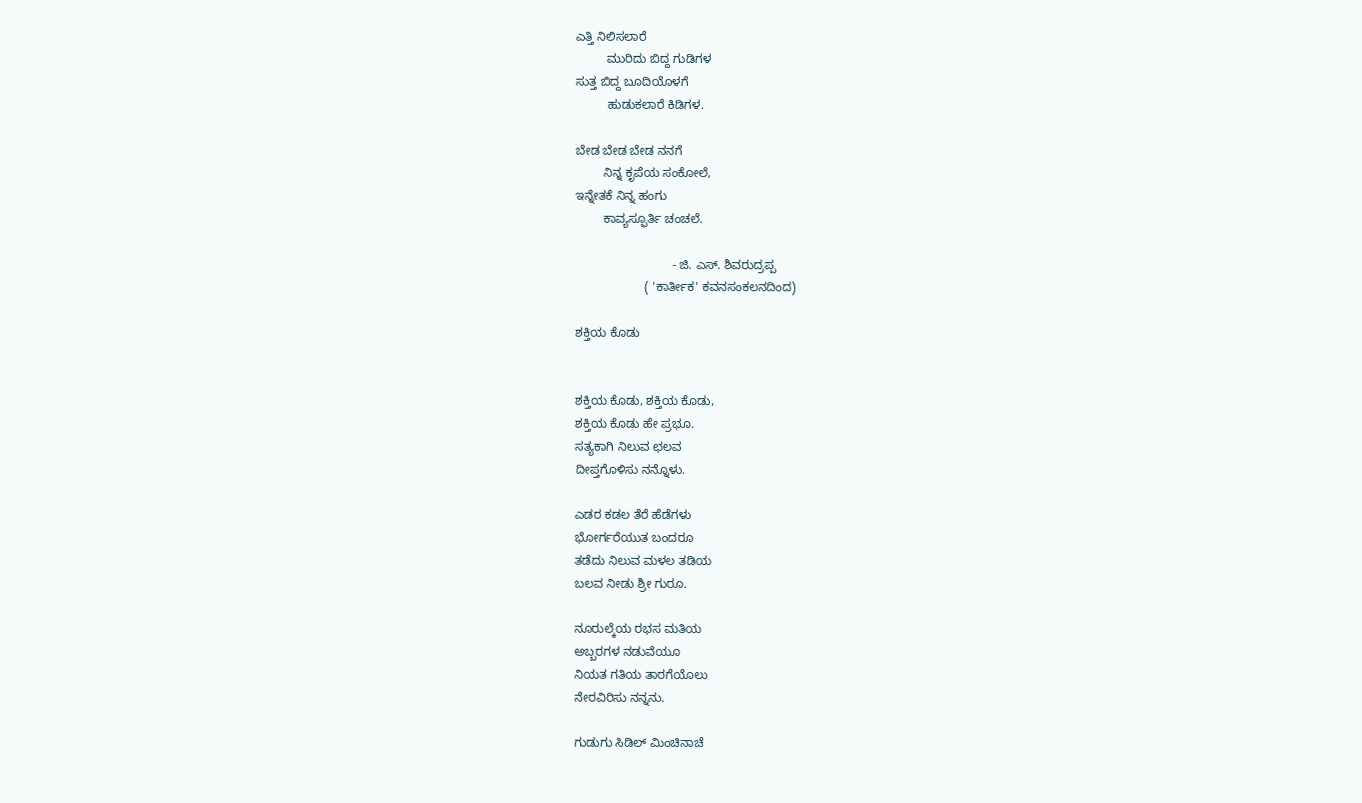ಎತ್ತಿ ನಿಲಿಸಲಾರೆ
         ಮುರಿದು ಬಿದ್ದ ಗುಡಿಗಳ
ಸುತ್ತ ಬಿದ್ದ ಬೂದಿಯೊಳಗೆ
         ಹುಡುಕಲಾರೆ ಕಿಡಿಗಳ.

ಬೇಡ ಬೇಡ ಬೇಡ ನನಗೆ
        ನಿನ್ನ ಕೃಪೆಯ ಸಂಕೋಲೆ,
ಇನ್ನೇತಕೆ ನಿನ್ನ ಹಂಗು
        ಕಾವ್ಯಸ್ಫೂರ್ತಿ ಚಂಚಲೆ.

                            - ಜಿ. ಎಸ್. ಶಿವರುದ್ರಪ್ಪ
                    ( 'ಕಾರ್ತೀಕ' ಕವನಸಂಕಲನದಿಂದ)

ಶಕ್ತಿಯ ಕೊಡು


ಶಕ್ತಿಯ ಕೊಡು, ಶಕ್ತಿಯ ಕೊಡು,
ಶಕ್ತಿಯ ಕೊಡು ಹೇ ಪ್ರಭೂ.
ಸತ್ಯಕಾಗಿ ನಿಲುವ ಛಲವ
ದೀಪ್ತಗೊಳಿಸು ನನ್ನೊಳು.

ಎಡರ ಕಡಲ ತೆರೆ ಹೆಡೆಗಳು
ಭೋರ್ಗರೆಯುತ ಬಂದರೂ
ತಡೆದು ನಿಲುವ ಮಳಲ ತಡಿಯ
ಬಲವ ನೀಡು ಶ್ರೀ ಗುರೂ.

ನೂರುಲ್ಕೆಯ ರಭಸ ಮತಿಯ
ಅಬ್ಬರಗಳ ನಡುವೆಯೂ
ನಿಯತ ಗತಿಯ ತಾರಗೆಯೊಲು
ನೇರವಿರಿಸು ನನ್ನನು.

ಗುಡುಗು ಸಿಡಿಲ್ ಮಿಂಚಿನಾಚೆ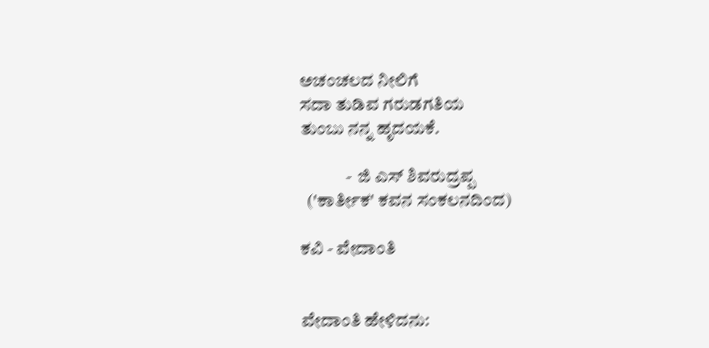ಅಚಂಚಲದ ನೀಲಿಗೆ
ಸದಾ ತುಡಿವ ಗರುಡಗತಿಯ
ತುಂಬು ನನ್ನ ಹೃದಯಕೆ.

             -  ಜಿ ಎಸ್ ಶಿವರುದ್ರಪ್ಪ
  ('ಕಾರ್ತೀಕ' ಕವನ ಸಂಕಲನದಿಂದ)

ಕವಿ - ವೇದಾಂತಿ


ವೇದಾಂತಿ ಹೇಳಿದನು: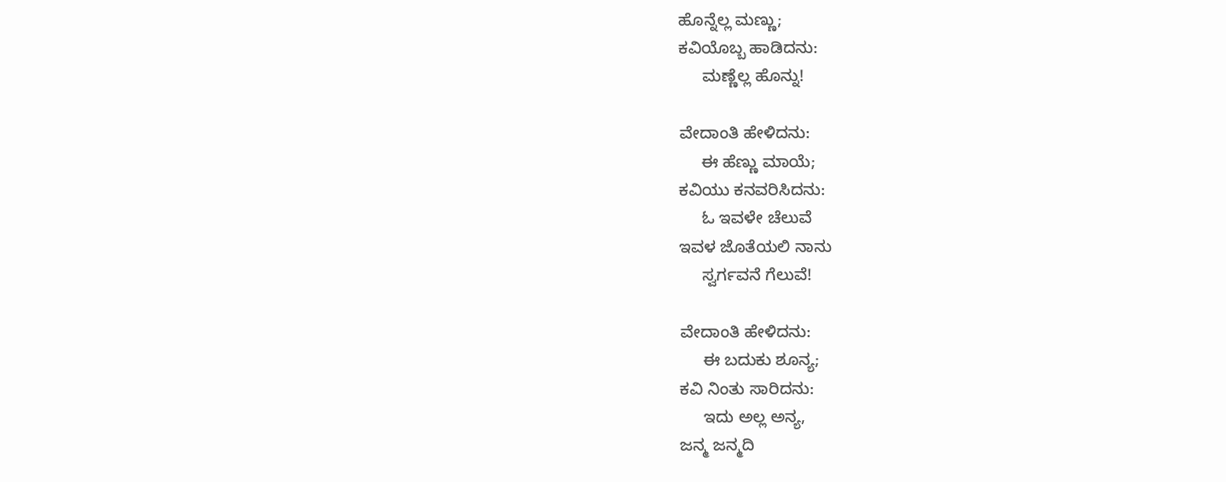ಹೊನ್ನೆಲ್ಲ ಮಣ್ಣು;
ಕವಿಯೊಬ್ಬ ಹಾಡಿದನು:
     ಮಣ್ಣೆಲ್ಲ ಹೊನ್ನು!

ವೇದಾಂತಿ ಹೇಳಿದನು:
     ಈ ಹೆಣ್ಣು ಮಾಯೆ;
ಕವಿಯು ಕನವರಿಸಿದನು:
     ಓ ಇವಳೇ ಚೆಲುವೆ
ಇವಳ ಜೊತೆಯಲಿ ನಾನು
     ಸ್ವರ್ಗವನೆ ಗೆಲುವೆ!

ವೇದಾಂತಿ ಹೇಳಿದನು:
     ಈ ಬದುಕು ಶೂನ್ಯ;
ಕವಿ ನಿಂತು ಸಾರಿದನು:
     ಇದು ಅಲ್ಲ ಅನ್ಯ,
ಜನ್ಮ ಜನ್ಮದಿ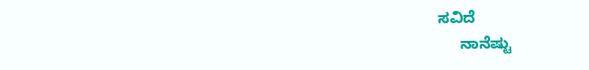ಸವಿದೆ
     ನಾನೆಷ್ಟು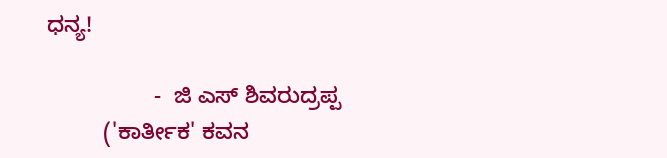ಧನ್ಯ!

                 -  ಜಿ ಎಸ್ ಶಿವರುದ್ರಪ್ಪ
         ('ಕಾರ್ತೀಕ' ಕವನ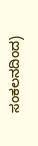ಸಂಕಲನದಿಂದ)